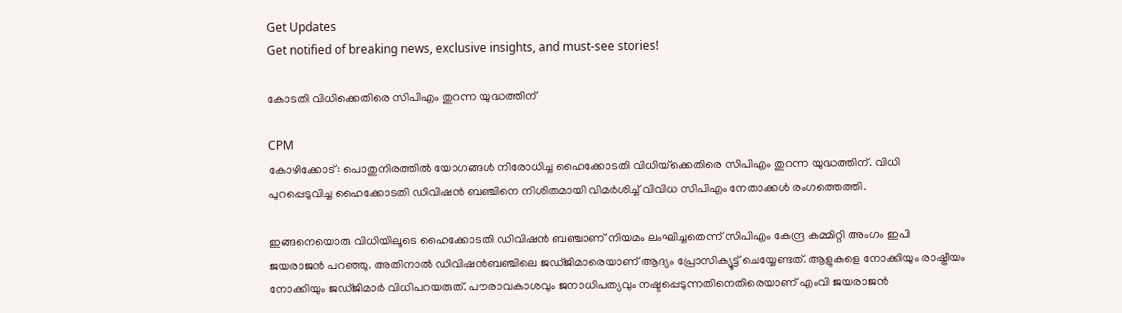Get Updates
Get notified of breaking news, exclusive insights, and must-see stories!

കോടതി വിധിക്കെതിരെ സിപിഎം തുറന്ന യുദ്ധത്തിന്

CPM
കോഴിക്കോട്: പൊതുനിരത്തില്‍ യോഗങ്ങള്‍ നിരോധിച്ച ഹൈക്കോടതി വിധിയ്‌ക്കെതിരെ സിപിഎം തുറന്ന യുദ്ധത്തിന്. വിധി പുറപ്പെടുവിച്ച ഹൈക്കോടതി ഡിവിഷന്‍ ബഞ്ചിനെ നിശിതമായി വിമര്‍ശിച്ച് വിവിധ സിപിഎം നേതാക്കള്‍ രംഗത്തെത്തി.

ഇങ്ങനെയൊരു വിധിയിലൂടെ ഹൈക്കോടതി ഡിവിഷന്‍ ബഞ്ചാണ് നിയമം ലംഘിച്ചതെന്ന് സിപിഎം കേന്ദ്ര കമ്മിറ്റി അംഗം ഇപി ജയരാജന്‍ പറഞ്ഞു. അതിനാല്‍ ഡിവിഷന്‍ബഞ്ചിലെ ജഡ്ജിമാരെയാണ് ആദ്യം പ്രോസിക്യൂട്ട് ചെയ്യേണ്ടത്. ആളുകളെ നോക്കിയും രാഷ്ട്രീയം നോക്കിയും ജഡ്ജിമാര്‍ വിധിപറയരുത്. പൗരാവകാശവും ജനാധിപത്യവും നഷ്ടപ്പെടുന്നതിനെതിരെയാണ് എംവി ജയരാജന്‍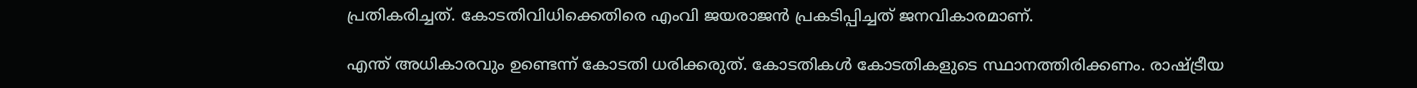പ്രതികരിച്ചത്. കോടതിവിധിക്കെതിരെ എംവി ജയരാജന്‍ പ്രകടിപ്പിച്ചത് ജനവികാരമാണ്.

എന്ത് അധികാരവും ഉണ്ടെന്ന് കോടതി ധരിക്കരുത്. കോടതികള്‍ കോടതികളുടെ സ്ഥാനത്തിരിക്കണം. രാഷ്ട്രീയ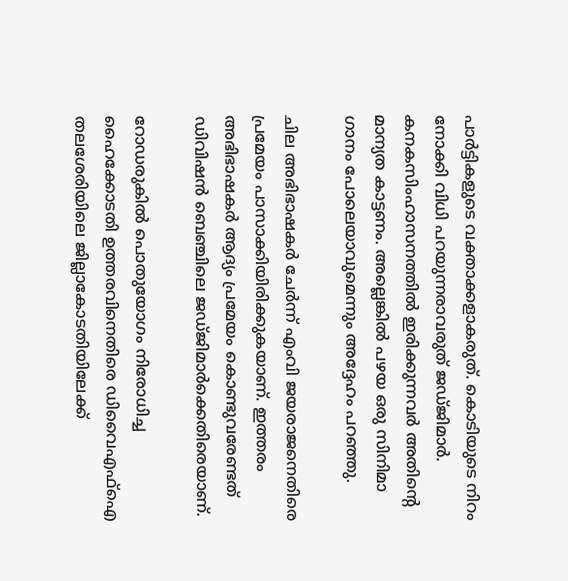പാര്‍ട്ടികളുടെ വക്താക്കളാകരുത്. കൊടിയുടെ നിറം നോക്കി വിധി പറയുന്നരാവരുത് ജഡ്ജിമാര്‍.
കനകസിംഹാസനത്തില്‍ ഇരിക്കുന്നവര്‍ അതിന്റെ മാന്യത കാട്ടണം. അല്ലെങ്കില്‍ പഴയ ഒരു സിനിമാ ഗാനം പോലെയാവുമെന്നും അദ്ദേഹം പറഞ്ഞു.

ചില അഭിഭാഷകര്‍ ചേര്‍ന്ന് എംവി ജയരാജനെതിരെ പ്രമേയം പാസാക്കിയിരിക്കുകയാണ്. ഇത്തരം അഭിഭാഷകര്‍ ആദ്യം പ്രമേയം കൊണ്ടുവരേണ്ടത് ഡിവിഷന്‍ ബെഞ്ചിലെ ജഡ്ജിമാര്‍ക്കെതിരെയാണ്.

റോഡരുകില്‍ പൊതുയോഗം നിരോധിച്ച ഹൈക്കോടതി ഉത്തരവിനെതിരെ ഡിവൈഎഫ്‌ഐ തലശേരിയിലെ ജില്ലാകോടതിയിലേക്ക്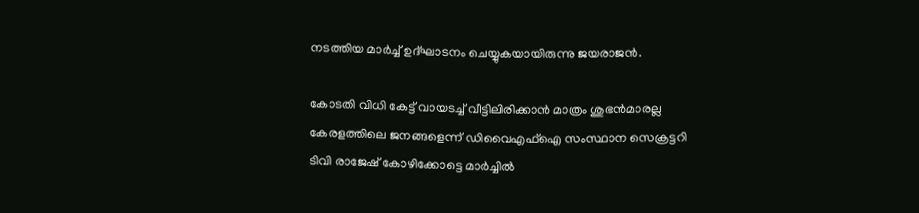നടത്തിയ മാര്‍ച്ച് ഉദ്ഘാടനം ചെയ്യുകയായിരുന്നു ജയരാജന്‍.

കോടതി വിധി കേട്ട് വായടച്ച് വീട്ടിലിരിക്കാന്‍ മാത്രം ശുഭന്‍മാരല്ല കേരളത്തിലെ ജനങ്ങളെന്ന് ഡിവൈഎഫ്‌ഐ സംസ്ഥാന സെക്രട്ടറി ടിവി രാജേഷ് കോഴിക്കോട്ടെ മാര്‍ച്ചില്‍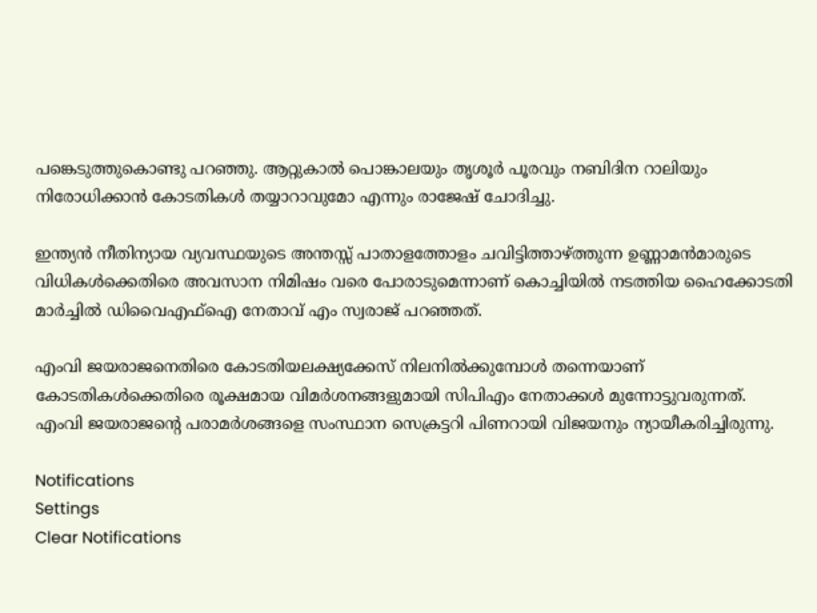പങ്കെടുത്തുകൊണ്ടു പറഞ്ഞു. ആറ്റുകാല്‍ പൊങ്കാലയും തൃശൂര്‍ പൂരവും നബിദിന റാലിയും നിരോധിക്കാന്‍ കോടതികള്‍ തയ്യാറാവുമോ എന്നും രാജേഷ് ചോദിച്ചു.

ഇന്ത്യന്‍ നീതിന്യായ വ്യവസ്ഥയുടെ അന്തസ്സ് പാതാളത്തോളം ചവിട്ടിത്താഴ്ത്തുന്ന ഉണ്ണാമന്‍മാരുടെ വിധികള്‍ക്കെതിരെ അവസാന നിമിഷം വരെ പോരാടുമെന്നാണ് കൊച്ചിയില്‍ നടത്തിയ ഹൈക്കോടതി മാര്‍ച്ചില്‍ ഡിവൈഎഫ്‌ഐ നേതാവ് എം സ്വരാജ് പറഞ്ഞത്.

എംവി ജയരാജനെതിരെ കോടതിയലക്ഷ്യക്കേസ് നിലനില്‍ക്കുമ്പോള്‍ തന്നെയാണ് കോടതികള്‍ക്കെതിരെ രൂക്ഷമായ വിമര്‍ശനങ്ങളുമായി സിപിഎം നേതാക്കള്‍ മുന്നോട്ടുവരുന്നത്. എംവി ജയരാജന്റെ പരാമര്‍ശങ്ങളെ സംസ്ഥാന സെക്രട്ടറി പിണറായി വിജയനും ന്യായീകരിച്ചിരുന്നു.

Notifications
Settings
Clear Notifications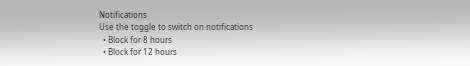Notifications
Use the toggle to switch on notifications
  • Block for 8 hours
  • Block for 12 hours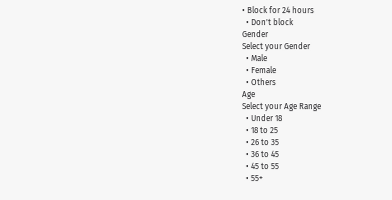• Block for 24 hours
  • Don't block
Gender
Select your Gender
  • Male
  • Female
  • Others
Age
Select your Age Range
  • Under 18
  • 18 to 25
  • 26 to 35
  • 36 to 45
  • 45 to 55
  • 55+